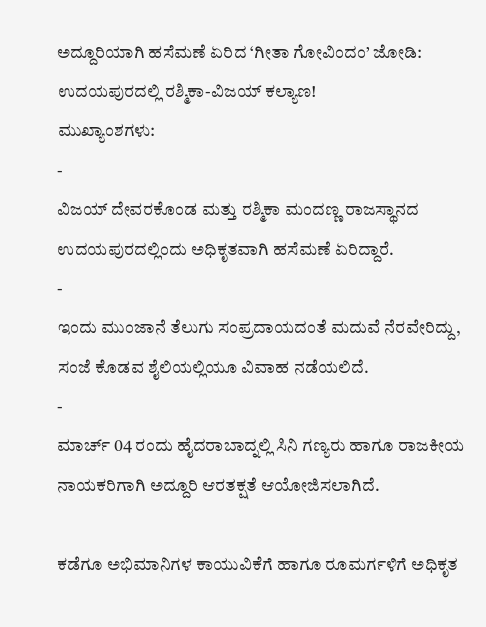ಅದ್ದೂರಿಯಾಗಿ ಹಸೆಮಣೆ ಏರಿದ ‘ಗೀತಾ ಗೋವಿಂದಂ’ ಜೋಡಿ: ಉದಯಪುರದಲ್ಲಿ ರಶ್ಮಿಕಾ-ವಿಜಯ್ ಕಲ್ಯಾಣ!
ಮುಖ್ಯಾಂಶಗಳು:
-
ವಿಜಯ್ ದೇವರಕೊಂಡ ಮತ್ತು ರಶ್ಮಿಕಾ ಮಂದಣ್ಣ ರಾಜಸ್ಥಾನದ ಉದಯಪುರದಲ್ಲಿಂದು ಅಧಿಕೃತವಾಗಿ ಹಸೆಮಣೆ ಏರಿದ್ದಾರೆ.
-
ಇಂದು ಮುಂಜಾನೆ ತೆಲುಗು ಸಂಪ್ರದಾಯದಂತೆ ಮದುವೆ ನೆರವೇರಿದ್ದು, ಸಂಜೆ ಕೊಡವ ಶೈಲಿಯಲ್ಲಿಯೂ ವಿವಾಹ ನಡೆಯಲಿದೆ.
-
ಮಾರ್ಚ್ 04 ರಂದು ಹೈದರಾಬಾದ್ನಲ್ಲಿ ಸಿನಿ ಗಣ್ಯರು ಹಾಗೂ ರಾಜಕೀಯ ನಾಯಕರಿಗಾಗಿ ಅದ್ದೂರಿ ಆರತಕ್ಷತೆ ಆಯೋಜಿಸಲಾಗಿದೆ.

ಕಡೆಗೂ ಅಭಿಮಾನಿಗಳ ಕಾಯುವಿಕೆಗೆ ಹಾಗೂ ರೂಮರ್ಗಳಿಗೆ ಅಧಿಕೃತ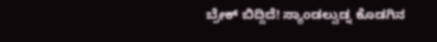ಬ್ರೇಕ್ ಬಿದ್ದಿದೆ! ಸ್ಯಾಂಡಲ್ವುಡ್ನ ಕೊಡಗಿನ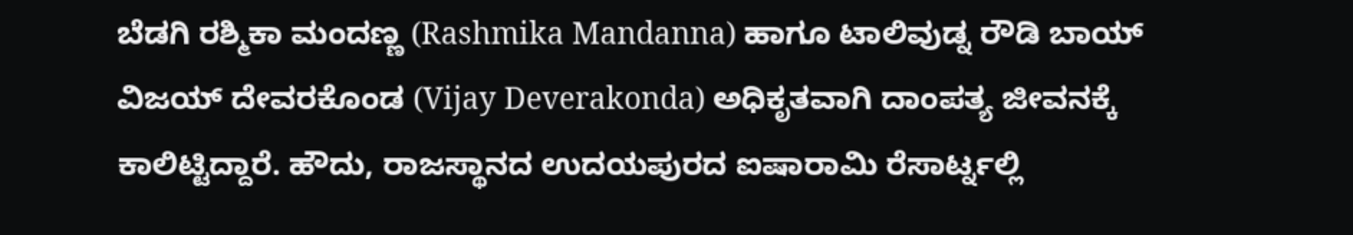ಬೆಡಗಿ ರಶ್ಮಿಕಾ ಮಂದಣ್ಣ (Rashmika Mandanna) ಹಾಗೂ ಟಾಲಿವುಡ್ನ ರೌಡಿ ಬಾಯ್ ವಿಜಯ್ ದೇವರಕೊಂಡ (Vijay Deverakonda) ಅಧಿಕೃತವಾಗಿ ದಾಂಪತ್ಯ ಜೀವನಕ್ಕೆ ಕಾಲಿಟ್ಟಿದ್ದಾರೆ. ಹೌದು, ರಾಜಸ್ಥಾನದ ಉದಯಪುರದ ಐಷಾರಾಮಿ ರೆಸಾರ್ಟ್ನಲ್ಲಿ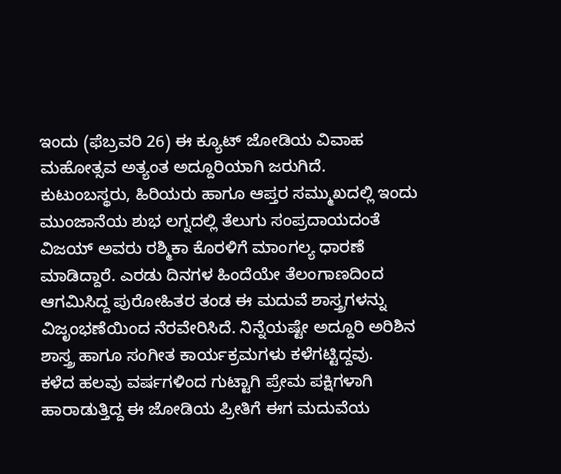ಇಂದು (ಫೆಬ್ರವರಿ 26) ಈ ಕ್ಯೂಟ್ ಜೋಡಿಯ ವಿವಾಹ ಮಹೋತ್ಸವ ಅತ್ಯಂತ ಅದ್ದೂರಿಯಾಗಿ ಜರುಗಿದೆ.
ಕುಟುಂಬಸ್ಥರು, ಹಿರಿಯರು ಹಾಗೂ ಆಪ್ತರ ಸಮ್ಮುಖದಲ್ಲಿ ಇಂದು ಮುಂಜಾನೆಯ ಶುಭ ಲಗ್ನದಲ್ಲಿ ತೆಲುಗು ಸಂಪ್ರದಾಯದಂತೆ ವಿಜಯ್ ಅವರು ರಶ್ಮಿಕಾ ಕೊರಳಿಗೆ ಮಾಂಗಲ್ಯ ಧಾರಣೆ ಮಾಡಿದ್ದಾರೆ. ಎರಡು ದಿನಗಳ ಹಿಂದೆಯೇ ತೆಲಂಗಾಣದಿಂದ ಆಗಮಿಸಿದ್ದ ಪುರೋಹಿತರ ತಂಡ ಈ ಮದುವೆ ಶಾಸ್ತ್ರಗಳನ್ನು ವಿಜೃಂಭಣೆಯಿಂದ ನೆರವೇರಿಸಿದೆ. ನಿನ್ನೆಯಷ್ಟೇ ಅದ್ದೂರಿ ಅರಿಶಿನ ಶಾಸ್ತ್ರ ಹಾಗೂ ಸಂಗೀತ ಕಾರ್ಯಕ್ರಮಗಳು ಕಳೆಗಟ್ಟಿದ್ದವು.
ಕಳೆದ ಹಲವು ವರ್ಷಗಳಿಂದ ಗುಟ್ಟಾಗಿ ಪ್ರೇಮ ಪಕ್ಷಿಗಳಾಗಿ ಹಾರಾಡುತ್ತಿದ್ದ ಈ ಜೋಡಿಯ ಪ್ರೀತಿಗೆ ಈಗ ಮದುವೆಯ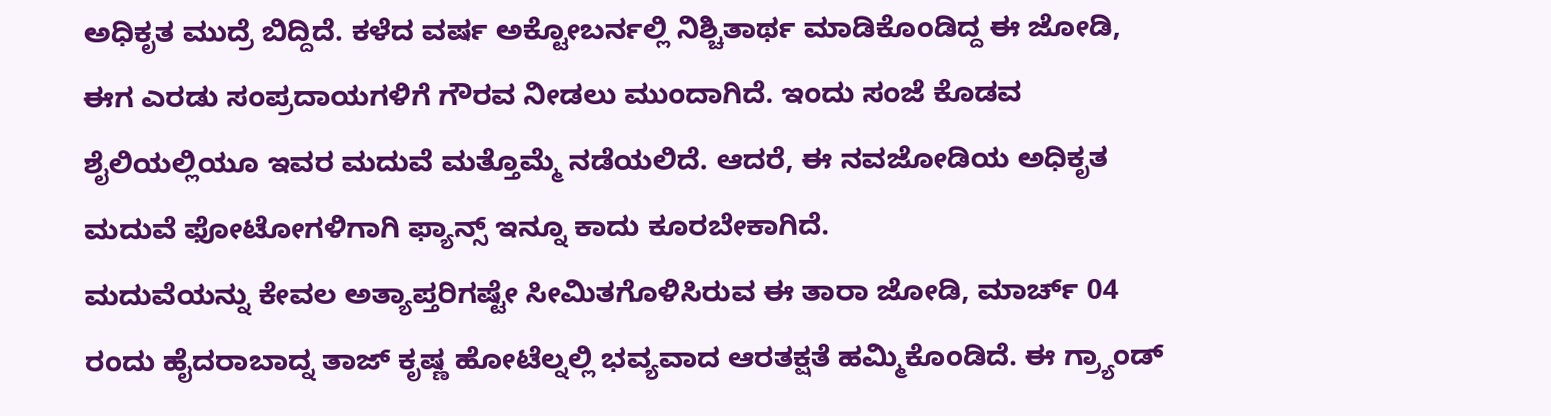ಅಧಿಕೃತ ಮುದ್ರೆ ಬಿದ್ದಿದೆ. ಕಳೆದ ವರ್ಷ ಅಕ್ಟೋಬರ್ನಲ್ಲಿ ನಿಶ್ಚಿತಾರ್ಥ ಮಾಡಿಕೊಂಡಿದ್ದ ಈ ಜೋಡಿ, ಈಗ ಎರಡು ಸಂಪ್ರದಾಯಗಳಿಗೆ ಗೌರವ ನೀಡಲು ಮುಂದಾಗಿದೆ. ಇಂದು ಸಂಜೆ ಕೊಡವ ಶೈಲಿಯಲ್ಲಿಯೂ ಇವರ ಮದುವೆ ಮತ್ತೊಮ್ಮೆ ನಡೆಯಲಿದೆ. ಆದರೆ, ಈ ನವಜೋಡಿಯ ಅಧಿಕೃತ ಮದುವೆ ಫೋಟೋಗಳಿಗಾಗಿ ಫ್ಯಾನ್ಸ್ ಇನ್ನೂ ಕಾದು ಕೂರಬೇಕಾಗಿದೆ.
ಮದುವೆಯನ್ನು ಕೇವಲ ಅತ್ಯಾಪ್ತರಿಗಷ್ಟೇ ಸೀಮಿತಗೊಳಿಸಿರುವ ಈ ತಾರಾ ಜೋಡಿ, ಮಾರ್ಚ್ 04 ರಂದು ಹೈದರಾಬಾದ್ನ ತಾಜ್ ಕೃಷ್ಣ ಹೋಟೆಲ್ನಲ್ಲಿ ಭವ್ಯವಾದ ಆರತಕ್ಷತೆ ಹಮ್ಮಿಕೊಂಡಿದೆ. ಈ ಗ್ರ್ಯಾಂಡ್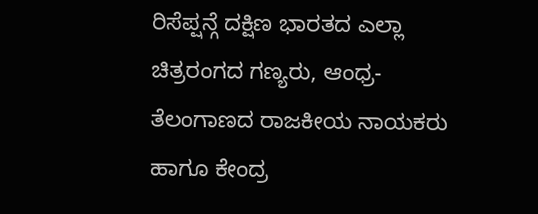ರಿಸೆಪ್ಷನ್ಗೆ ದಕ್ಷಿಣ ಭಾರತದ ಎಲ್ಲಾ ಚಿತ್ರರಂಗದ ಗಣ್ಯರು, ಆಂಧ್ರ-ತೆಲಂಗಾಣದ ರಾಜಕೀಯ ನಾಯಕರು ಹಾಗೂ ಕೇಂದ್ರ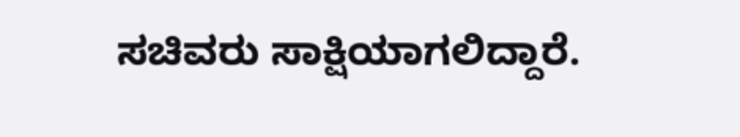ಸಚಿವರು ಸಾಕ್ಷಿಯಾಗಲಿದ್ದಾರೆ.